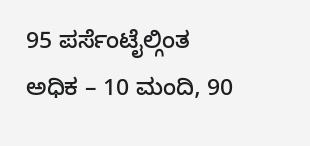95 ಪರ್ಸೆಂಟೈಲ್ಗಿಂತ ಅಧಿಕ – 10 ಮಂದಿ, 90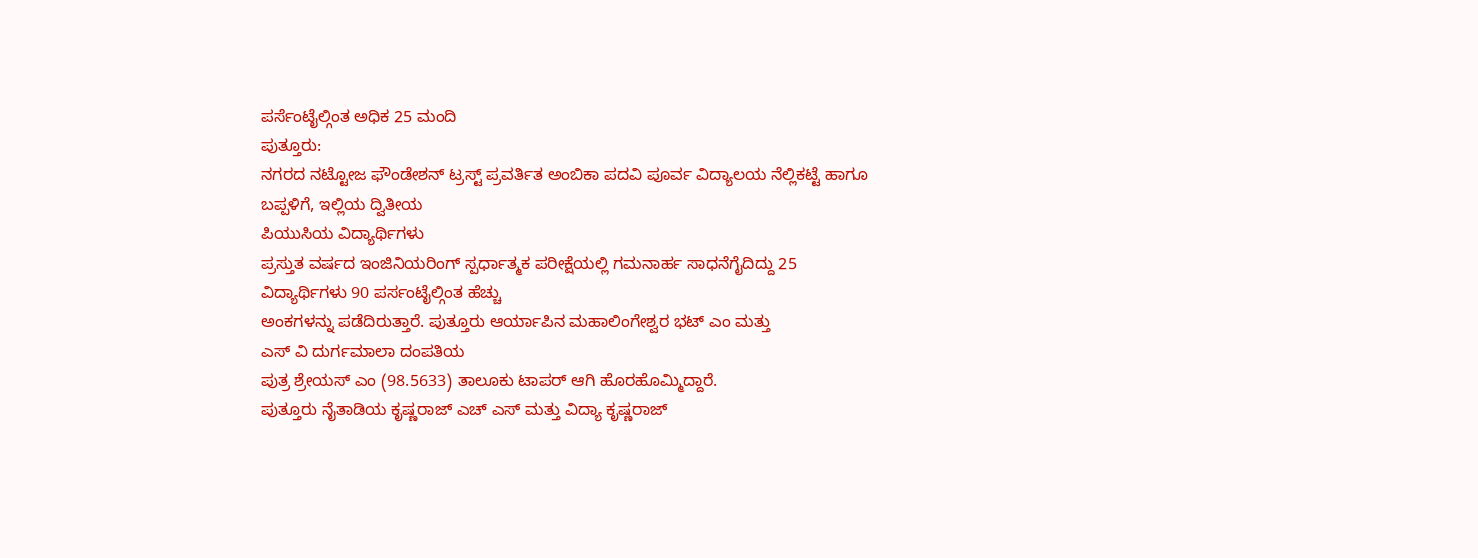ಪರ್ಸೆಂಟೈಲ್ಗಿಂತ ಅಧಿಕ 25 ಮಂದಿ
ಪುತ್ತೂರು:
ನಗರದ ನಟ್ಟೋಜ ಫೌಂಡೇಶನ್ ಟ್ರಸ್ಟ್ ಪ್ರವರ್ತಿತ ಅಂಬಿಕಾ ಪದವಿ ಪೂರ್ವ ವಿದ್ಯಾಲಯ ನೆಲ್ಲಿಕಟ್ಟೆ ಹಾಗೂ ಬಪ್ಪಳಿಗೆ, ಇಲ್ಲಿಯ ದ್ವಿತೀಯ
ಪಿಯುಸಿಯ ವಿದ್ಯಾರ್ಥಿಗಳು
ಪ್ರಸ್ತುತ ವರ್ಷದ ಇಂಜಿನಿಯರಿಂಗ್ ಸ್ಪರ್ಧಾತ್ಮಕ ಪರೀಕ್ಷೆಯಲ್ಲಿ ಗಮನಾರ್ಹ ಸಾಧನೆಗೈದಿದ್ದು 25 ವಿದ್ಯಾರ್ಥಿಗಳು 90 ಪರ್ಸಂಟೈಲ್ಗಿಂತ ಹೆಚ್ಚು
ಅಂಕಗಳನ್ನು ಪಡೆದಿರುತ್ತಾರೆ. ಪುತ್ತೂರು ಆರ್ಯಾಪಿನ ಮಹಾಲಿಂಗೇಶ್ವರ ಭಟ್ ಎಂ ಮತ್ತು
ಎಸ್ ವಿ ದುರ್ಗಮಾಲಾ ದಂಪತಿಯ
ಪುತ್ರ ಶ್ರೇಯಸ್ ಎಂ (98.5633) ತಾಲೂಕು ಟಾಪರ್ ಆಗಿ ಹೊರಹೊಮ್ಮಿದ್ದಾರೆ.
ಪುತ್ತೂರು ನೈತಾಡಿಯ ಕೃಷ್ಣರಾಜ್ ಎಚ್ ಎಸ್ ಮತ್ತು ವಿದ್ಯಾ ಕೃಷ್ಣರಾಜ್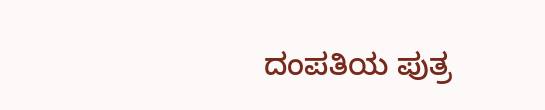ದಂಪತಿಯ ಪುತ್ರ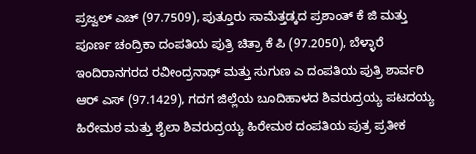ಪ್ರಜ್ವಲ್ ಎಚ್ (97.7509), ಪುತ್ತೂರು ಸಾಮೆತ್ತಡ್ಕದ ಪ್ರಶಾಂತ್ ಕೆ ಜಿ ಮತ್ತು ಪೂರ್ಣ ಚಂದ್ರಿಕಾ ದಂಪತಿಯ ಪುತ್ರಿ ಚಿತ್ರಾ ಕೆ ಪಿ (97.2050), ಬೆಳ್ಳಾರೆ ಇಂದಿರಾನಗರದ ರವೀಂದ್ರನಾಥ್ ಮತ್ತು ಸುಗುಣ ಎ ದಂಪತಿಯ ಪುತ್ರಿ ಶಾರ್ವರಿ ಆರ್ ಎಸ್ (97.1429), ಗದಗ ಜಿಲ್ಲೆಯ ಬೂದಿಹಾಳದ ಶಿವರುದ್ರಯ್ಯ ಪಟದಯ್ಯ ಹಿರೇಮಠ ಮತ್ತು ಶೈಲಾ ಶಿವರುದ್ರಯ್ಯ ಹಿರೇಮಠ ದಂಪತಿಯ ಪುತ್ರ ಪ್ರತೀಕ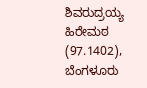ಶಿವರುದ್ರಯ್ಯ ಹಿರೇಮಠ (97.1402), ಬೆಂಗಳೂರು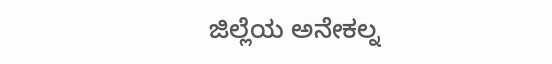ಜಿಲ್ಲೆಯ ಅನೇಕಲ್ನ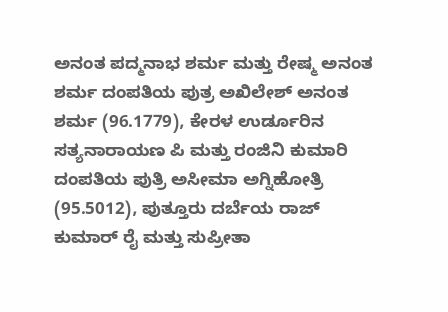ಅನಂತ ಪದ್ಮನಾಭ ಶರ್ಮ ಮತ್ತು ರೇಷ್ಮ ಅನಂತ ಶರ್ಮ ದಂಪತಿಯ ಪುತ್ರ ಅಖಿಲೇಶ್ ಅನಂತ ಶರ್ಮ (96.1779), ಕೇರಳ ಉರ್ಡೂರಿನ ಸತ್ಯನಾರಾಯಣ ಪಿ ಮತ್ತು ರಂಜಿನಿ ಕುಮಾರಿ ದಂಪತಿಯ ಪುತ್ರಿ ಅಸೀಮಾ ಅಗ್ನಿಹೋತ್ರಿ (95.5012), ಪುತ್ತೂರು ದರ್ಬೆಯ ರಾಜ್ ಕುಮಾರ್ ರೈ ಮತ್ತು ಸುಪ್ರೀತಾ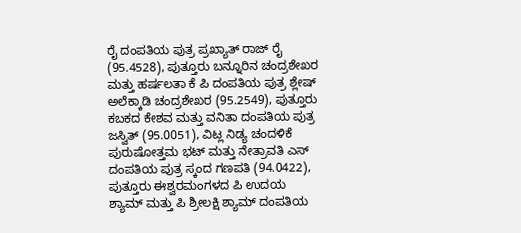ರೈ ದಂಪತಿಯ ಪುತ್ರ ಪ್ರಖ್ಯಾತ್ ರಾಜ್ ರೈ (95.4528), ಪುತ್ತೂರು ಬನ್ನೂರಿನ ಚಂದ್ರಶೇಖರ ಮತ್ತು ಹರ್ಷಲತಾ ಕೆ ಪಿ ದಂಪತಿಯ ಪುತ್ರ ಶ್ಲೇಷ್ ಅಲೆಕ್ಕಾಡಿ ಚಂದ್ರಶೇಖರ (95.2549), ಪುತ್ತೂರು ಕಬಕದ ಕೇಶವ ಮತ್ತು ವನಿತಾ ದಂಪತಿಯ ಪುತ್ರ ಜಸ್ವಿತ್ (95.0051), ವಿಟ್ಲ ನಿಡ್ಯ ಚಂದಳಿಕೆ ಪುರುಷೋತ್ತಮ ಭಟ್ ಮತ್ತು ನೇತ್ರಾವತಿ ಎಸ್ ದಂಪತಿಯ ಪುತ್ರ ಸ್ಕಂದ ಗಣಪತಿ (94.0422), ಪುತ್ತೂರು ಈಶ್ವರಮಂಗಳದ ಪಿ ಉದಯ ಶ್ಯಾಮ್ ಮತ್ತು ಪಿ ಶ್ರೀಲಕ್ಷಿ ಶ್ಯಾಮ್ ದಂಪತಿಯ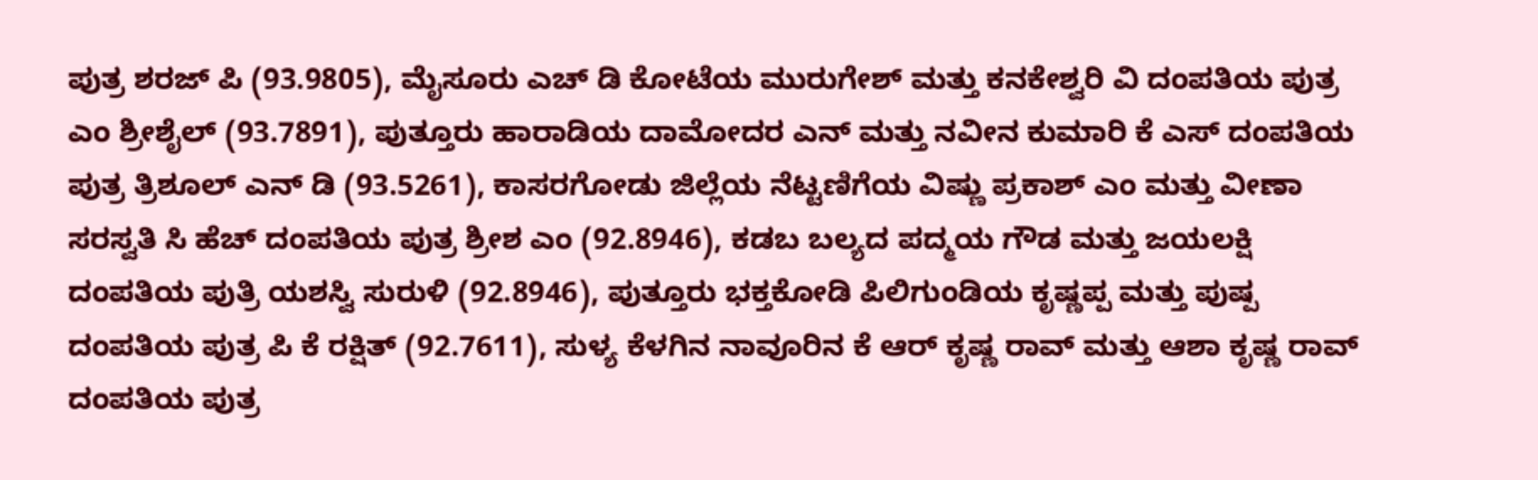ಪುತ್ರ ಶರಜ್ ಪಿ (93.9805), ಮೈಸೂರು ಎಚ್ ಡಿ ಕೋಟೆಯ ಮುರುಗೇಶ್ ಮತ್ತು ಕನಕೇಶ್ವರಿ ವಿ ದಂಪತಿಯ ಪುತ್ರ ಎಂ ಶ್ರೀಶೈಲ್ (93.7891), ಪುತ್ತೂರು ಹಾರಾಡಿಯ ದಾಮೋದರ ಎನ್ ಮತ್ತು ನವೀನ ಕುಮಾರಿ ಕೆ ಎಸ್ ದಂಪತಿಯ ಪುತ್ರ ತ್ರಿಶೂಲ್ ಎನ್ ಡಿ (93.5261), ಕಾಸರಗೋಡು ಜಿಲ್ಲೆಯ ನೆಟ್ಟಣಿಗೆಯ ವಿಷ್ಣು ಪ್ರಕಾಶ್ ಎಂ ಮತ್ತು ವೀಣಾ ಸರಸ್ವತಿ ಸಿ ಹೆಚ್ ದಂಪತಿಯ ಪುತ್ರ ಶ್ರೀಶ ಎಂ (92.8946), ಕಡಬ ಬಲ್ಯದ ಪದ್ಮಯ ಗೌಡ ಮತ್ತು ಜಯಲಕ್ಷಿ ದಂಪತಿಯ ಪುತ್ರಿ ಯಶಸ್ವಿ ಸುರುಳಿ (92.8946), ಪುತ್ತೂರು ಭಕ್ತಕೋಡಿ ಪಿಲಿಗುಂಡಿಯ ಕೃಷ್ಣಪ್ಪ ಮತ್ತು ಪುಷ್ಪ ದಂಪತಿಯ ಪುತ್ರ ಪಿ ಕೆ ರಕ್ಷಿತ್ (92.7611), ಸುಳ್ಯ ಕೆಳಗಿನ ನಾವೂರಿನ ಕೆ ಆರ್ ಕೃಷ್ಣ ರಾವ್ ಮತ್ತು ಆಶಾ ಕೃಷ್ಣ ರಾವ್ ದಂಪತಿಯ ಪುತ್ರ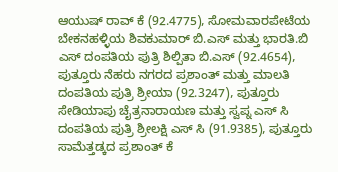ಆಯುಷ್ ರಾವ್ ಕೆ (92.4775), ಸೋಮವಾರಪೇಟೆಯ ಬೇಕನಹಳ್ಳಿಯ ಶಿವಕುಮಾರ್ ಬಿ.ಎಸ್ ಮತ್ತು ಭಾರತಿ.ಬಿ ಎಸ್ ದಂಪತಿಯ ಪುತ್ರಿ ಶಿಲ್ಪಿತಾ ಬಿ.ಎಸ್ (92.4654), ಪುತ್ತೂರು ನೆಹರು ನಗರದ ಪ್ರಶಾಂತ್ ಮತ್ತು ಮಾಲತಿ ದಂಪತಿಯ ಪುತ್ರಿ ಶ್ರೀಯಾ (92.3247), ಪುತ್ತೂರು ಸೇಡಿಯಾಪು ಚೈತ್ರನಾರಾಯಣ ಮತ್ತು ಸ್ವಪ್ನ ಎಸ್ ಸಿ ದಂಪತಿಯ ಪುತ್ರಿ ಶ್ರೀಲಕ್ಷಿ ಎಸ್ ಸಿ (91.9385), ಪುತ್ತೂರು ಸಾಮೆತ್ತಡ್ಕದ ಪ್ರಶಾಂತ್ ಕೆ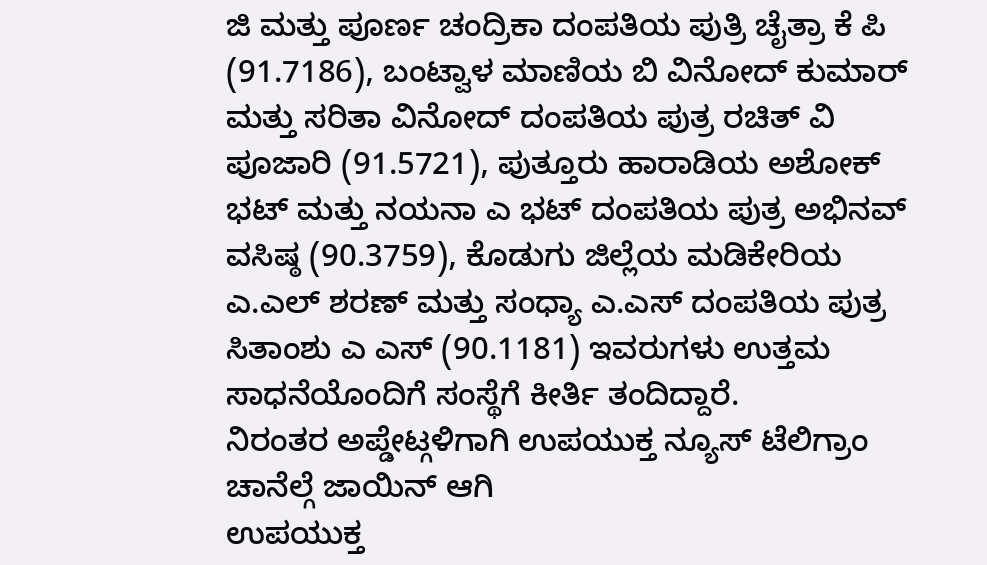ಜಿ ಮತ್ತು ಪೂರ್ಣ ಚಂದ್ರಿಕಾ ದಂಪತಿಯ ಪುತ್ರಿ ಚೈತ್ರಾ ಕೆ ಪಿ (91.7186), ಬಂಟ್ವಾಳ ಮಾಣಿಯ ಬಿ ವಿನೋದ್ ಕುಮಾರ್ ಮತ್ತು ಸರಿತಾ ವಿನೋದ್ ದಂಪತಿಯ ಪುತ್ರ ರಚಿತ್ ವಿ ಪೂಜಾರಿ (91.5721), ಪುತ್ತೂರು ಹಾರಾಡಿಯ ಅಶೋಕ್ ಭಟ್ ಮತ್ತು ನಯನಾ ಎ ಭಟ್ ದಂಪತಿಯ ಪುತ್ರ ಅಭಿನವ್ ವಸಿಷ್ಠ (90.3759), ಕೊಡುಗು ಜಿಲ್ಲೆಯ ಮಡಿಕೇರಿಯ ಎ.ಎಲ್ ಶರಣ್ ಮತ್ತು ಸಂಧ್ಯಾ ಎ.ಎಸ್ ದಂಪತಿಯ ಪುತ್ರ ಸಿತಾಂಶು ಎ ಎಸ್ (90.1181) ಇವರುಗಳು ಉತ್ತಮ ಸಾಧನೆಯೊಂದಿಗೆ ಸಂಸ್ಥೆಗೆ ಕೀರ್ತಿ ತಂದಿದ್ದಾರೆ.
ನಿರಂತರ ಅಪ್ಡೇಟ್ಗಳಿಗಾಗಿ ಉಪಯುಕ್ತ ನ್ಯೂಸ್ ಟೆಲಿಗ್ರಾಂ ಚಾನೆಲ್ಗೆ ಜಾಯಿನ್ ಆಗಿ
ಉಪಯುಕ್ತ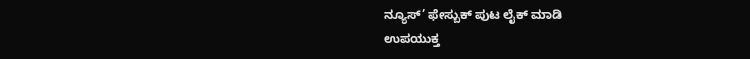ನ್ಯೂಸ್’ ಫೇಸ್ಬುಕ್ ಪುಟ ಲೈಕ್ ಮಾಡಿ
ಉಪಯುಕ್ತ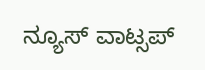ನ್ಯೂಸ್ ವಾಟ್ಸಪ್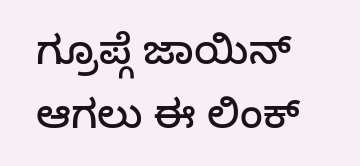ಗ್ರೂಪ್ಗೆ ಜಾಯಿನ್ ಆಗಲು ಈ ಲಿಂಕ್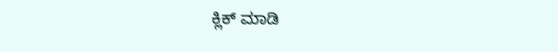ಕ್ಲಿಕ್ ಮಾಡಿ